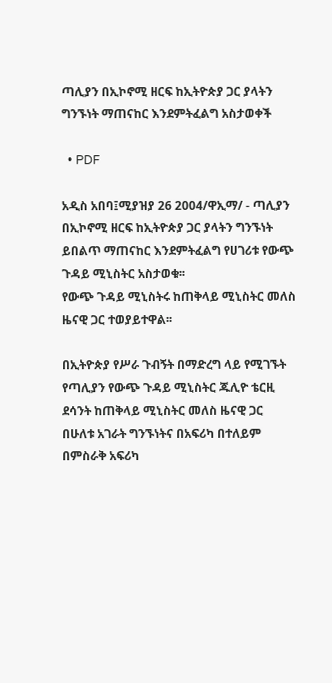ጣሊያን በኢኮኖሚ ዘርፍ ከኢትዮጵያ ጋር ያላትን ግንኙነት ማጠናከር እንደምትፈልግ አስታወቀች

  • PDF

አዲስ አበባ፤ሚያዝያ 26 2004/ዋኢማ/ - ጣሊያን በኢኮኖሚ ዘርፍ ከኢትዮጵያ ጋር ያላትን ግንኙነት ይበልጥ ማጠናከር እንደምትፈልግ የሀገሪቱ የውጭ ጉዳይ ሚኒስትር አስታወቁ፡፡
የውጭ ጉዳይ ሚኒስትሩ ከጠቅላይ ሚኒስትር መለስ ዜናዊ ጋር ተወያይተዋል፡፡

በኢትዮጵያ የሥራ ጉብኝት በማድረግ ላይ የሚገኙት የጣሊያን የውጭ ጉዳይ ሚኒስትር ጁሊዮ ቴርዚ ደሳንት ከጠቅላይ ሚኒስትር መለስ ዜናዊ ጋር በሁለቱ አገራት ግንኙነትና በአፍሪካ በተለይም በምስራቅ አፍሪካ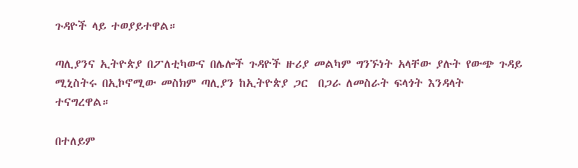ጉዳዮች ላይ ተወያይተዋል።

ጣሊያንና ኢትዮጵያ በፖለቲካውና በሌሎች ጉዳዮች ዙሪያ መልካም ግንኙነት አላቸው ያሉት የውጭ ጉዳይ ሚኒስትሩ በኢኮኖሚው መስክም ጣሊያን ከኢትዮጵያ ጋር  በጋራ ለመስራት ፍላጎት እንዳላት ተናግረዋል።

በተለይም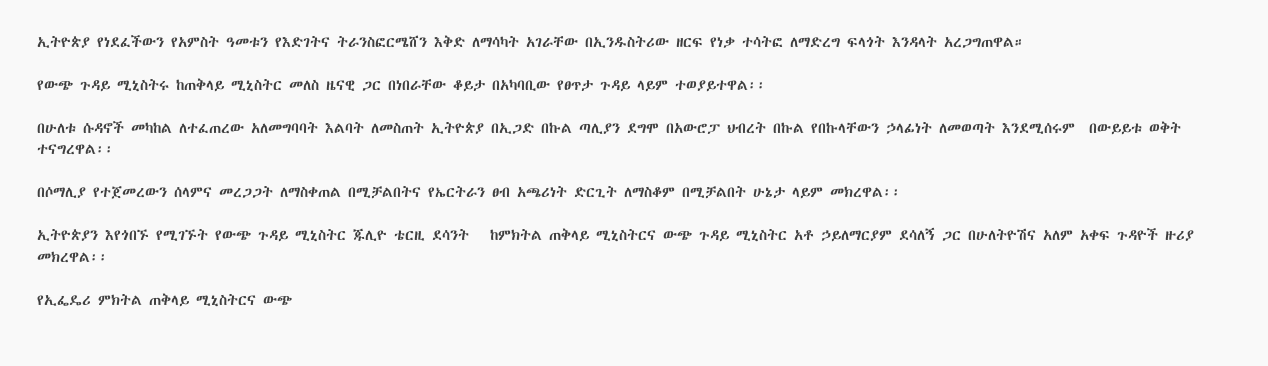ኢትዮጵያ የነደፈችውን የአምስት ዓመቱን የእድገትና ትራንስፎርሜሸን እቅድ ለማሳካት አገራቸው በኢንዱስትሪው ዘርፍ የነቃ ተሳትፎ ለማድረግ ፍላጎት እንዳላት አረጋግጠዋል።

የውጭ ጉዳይ ሚኒስትሩ ከጠቅላይ ሚኒስትር መለስ ዜናዊ ጋር በነበራቸው ቆይታ በአካባቢው የፀጥታ ጉዳይ ላይም ተወያይተዋል፡፡

በሁለቱ ሱዳኖች መካከል ለተፈጠረው አለመግባባት እልባት ለመስጠት ኢትዮጵያ በኢጋድ በኩል ጣሊያን ደግሞ በአውሮፓ ህብረት በኩል የበኩላቸውን ኃላፊነት ለመወጣት እንደሚሰሩም  በውይይቱ ወቅት ተናግረዋል፡፡

በሶማሊያ የተጀመረውን ሰላምና መረጋጋት ለማስቀጠል በሚቻልበትና የኤርትራን ፀብ አጫሪነት ድርጊት ለማስቆም በሚቻልበት ሁኔታ ላይም መክረዋል፡፡

ኢትዮጵያን እየጎበኙ የሚገኙት የውጭ ጉዳይ ሚኒስትር ጁሊዮ ቴርዚ ደሳንት   ከምክትል ጠቅላይ ሚኒስትርና ውጭ ጉዳይ ሚኒስትር አቶ ኃይለማርያም ደሳለኝ ጋር በሁለትዮሽና አለም አቀፍ ጉዳዮች ዙሪያ መክረዋል፡፡

የኢፌዴሪ ምክትል ጠቅላይ ሚኒስትርና ውጭ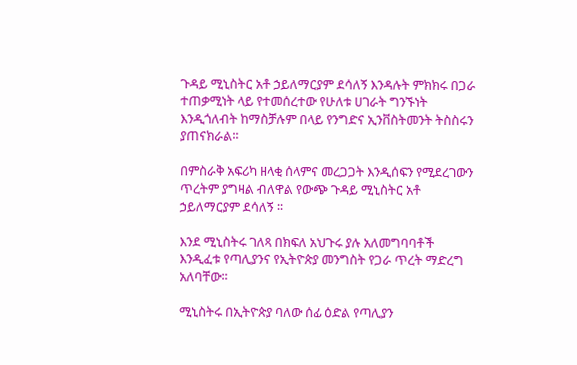ጉዳይ ሚኒስትር አቶ ኃይለማርያም ደሳለኝ እንዳሉት ምክክሩ በጋራ ተጠቃሚነት ላይ የተመሰረተው የሁለቱ ሀገራት ግንኙነት እንዲጎለብት ከማስቻሉም በላይ የንግድና ኢንቨስትመንት ትስስሩን ያጠናክራል፡፡

በምስራቅ አፍሪካ ዘላቂ ሰላምና መረጋጋት እንዲሰፍን የሚደረገውን ጥረትም ያግዛል ብለዋል የውጭ ጉዳይ ሚኒስትር አቶ ኃይለማርያም ደሳለኝ ፡፡

እንደ ሚኒስትሩ ገለጻ በክፍለ አህጉሩ ያሉ አለመግባባቶች እንዲፈቱ የጣሊያንና የኢትዮጵያ መንግስት የጋራ ጥረት ማድረግ አለባቸው፡፡

ሚኒስትሩ በኢትዮጵያ ባለው ሰፊ ዕድል የጣሊያን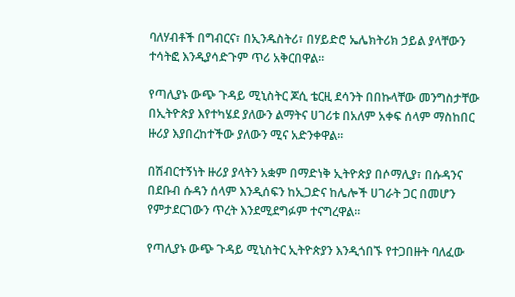ባለሃብቶች በግብርና፣ በኢንዱስትሪ፣ በሃይድሮ ኤሌክትሪክ ኃይል ያላቸውን ተሳትፎ እንዲያሳድጉም ጥሪ አቅርበዋል፡፡

የጣሊያኑ ውጭ ጉዳይ ሚኒስትር ጆሲ ቴርዚ ደሳንት በበኩላቸው መንግስታቸው በኢትዮጵያ እየተካሄደ ያለውን ልማትና ሀገሪቱ በአለም አቀፍ ሰላም ማስከበር ዙሪያ እያበረከተችው ያለውን ሚና አድንቀዋል፡፡

በሽብርተኝነት ዙሪያ ያላትን አቋም በማድነቅ ኢትዮጵያ በሶማሊያ፣ በሱዳንና በደቡብ ሱዳን ሰላም እንዲሰፍን ከኢጋድና ከሌሎች ሀገራት ጋር በመሆን የምታደርገውን ጥረት እንደሚደግፉም ተናግረዋል፡፡

የጣሊያኑ ውጭ ጉዳይ ሚኒስትር ኢትዮጵያን እንዲጎበኙ የተጋበዙት ባለፈው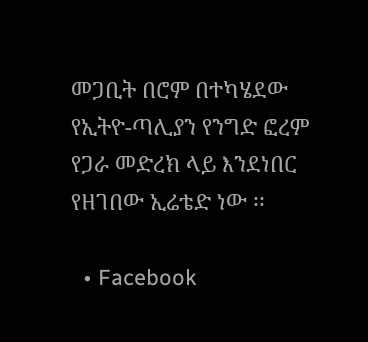መጋቢት በሮም በተካሄደው የኢትዮ-ጣሊያን የንግድ ፎረም የጋራ መድረክ ላይ እንደነበር የዘገበው ኢሬቴድ ነው ፡፡

  • Facebook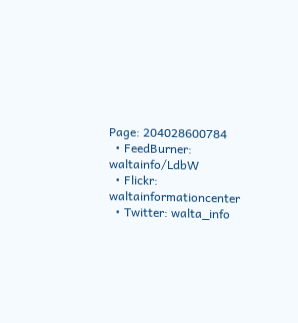Page: 204028600784
  • FeedBurner: waltainfo/LdbW
  • Flickr: waltainformationcenter
  • Twitter: walta_info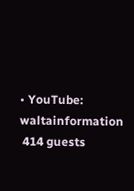• YouTube: waltainformation
 414 guests